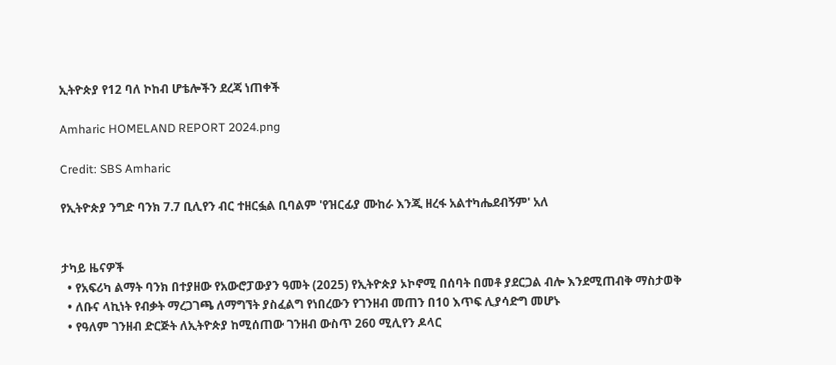ኢትዮጵያ የ12 ባለ ኮከብ ሆቴሎችን ደረጃ ነጠቀች

Amharic HOMELAND REPORT 2024.png

Credit: SBS Amharic

የኢትዮጵያ ንግድ ባንክ 7.7 ቢሊየን ብር ተዘርፏል ቢባልም 'የዝርፊያ ሙከራ እንጂ ዘረፋ አልተካሔደብኝም' አለ


ታካይ ዜናዎች
  • የአፍሪካ ልማት ባንክ በተያዘው የአውሮፓውያን ዓመት (2025) የኢትዮጵያ ኦኮኖሚ በሰባት በመቶ ያደርጋል ብሎ እንደሚጠብቅ ማስታወቅ
  • ለቡና ላኪነት የብቃት ማረጋገጫ ለማግኘት ያስፈልግ የነበረውን የገንዘብ መጠን በ10 እጥፍ ሊያሳድግ መሆኑ
  • የዓለም ገንዘብ ድርጅት ለኢትዮጵያ ከሚሰጠው ገንዘብ ውስጥ 260 ሚሊየን ዶላር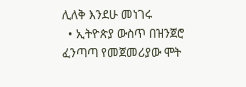ሊለቅ እንደሁ መነገሩ
  • ኢትዮጵያ ውስጥ በዝንጀሮ ፈንጣጣ የመጀመሪያው ሞት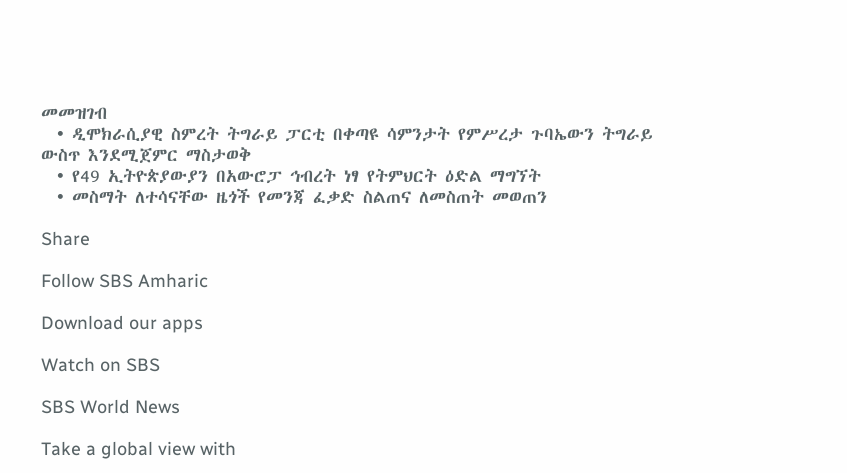መመዝገብ
  • ዲሞክራሲያዊ ስምረት ትግራይ ፓርቲ በቀጣዩ ሳምንታት የምሥረታ ጉባኤውን ትግራይ ውስጥ እንደሚጀምር ማስታወቅ
  • የ49 ኢትዮጵያውያን በአውሮፓ ኅብረት ነፃ የትምህርት ዕድል ማግኘት
  • መስማት ለተሳናቸው ዜጎች የመንጃ ፈቃድ ስልጠና ለመስጠት መወጠን

Share

Follow SBS Amharic

Download our apps

Watch on SBS

SBS World News

Take a global view with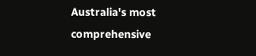Australia's most comprehensive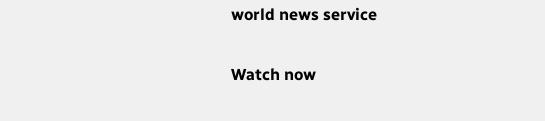world news service

Watch now